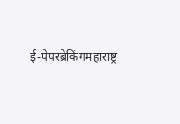ई-पेपरब्रेकिंगमहाराष्ट्र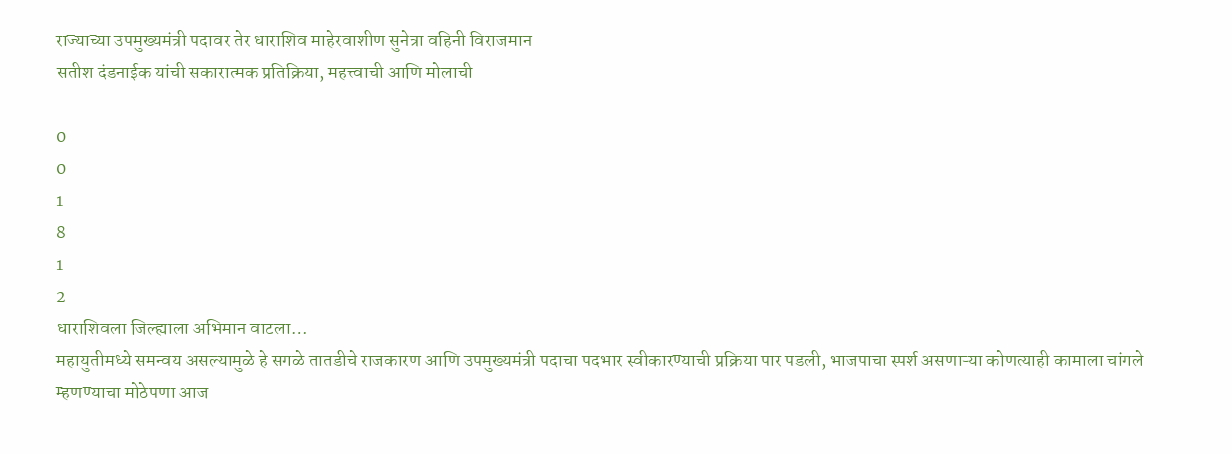राज्याच्या उपमुख्यमंत्री पदावर तेर धाराशिव माहेरवाशीण सुनेत्रा वहिनी विराजमान
सतीश दंडनाईक यांची सकारात्मक प्रतिक्रिया, महत्त्वाची आणि मोलाची

0
0
1
8
1
2
धाराशिवला जिल्ह्याला अभिमान वाटला…
महायुतीमध्ये समन्वय असल्यामुळे हे सगळे तातडीचे राजकारण आणि उपमुख्यमंत्री पदाचा पदभार स्वीकारण्याची प्रक्रिया पार पडली, भाजपाचा स्पर्श असणाऱ्या कोणत्याही कामाला चांगले म्हणण्याचा मोठेपणा आज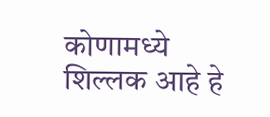कोणामध्ये शिल्लक आहे हे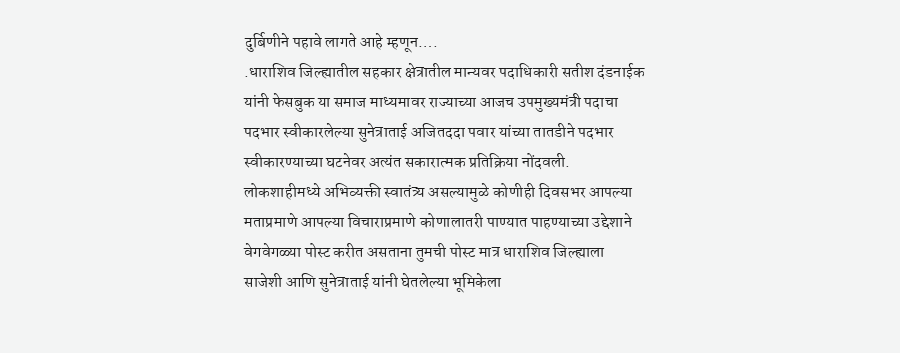दुर्बिणीने पहावे लागते आहे म्हणून….
.धाराशिव जिल्ह्यातील सहकार क्षेत्रातील मान्यवर पदाधिकारी सतीश दंडनाईक यांनी फेसबुक या समाज माध्यमावर राज्याच्या आजच उपमुख्यमंत्री पदाचा पदभार स्वीकारलेल्या सुनेत्राताई अजितददा पवार यांच्या तातडीने पदभार स्वीकारण्याच्या घटनेवर अत्यंत सकारात्मक प्रतिक्रिया नोंदवली. लोकशाहीमध्ये अभिव्यक्ती स्वातंत्र्य असल्यामुळे कोणीही दिवसभर आपल्या मताप्रमाणे आपल्या विचाराप्रमाणे कोणालातरी पाण्यात पाहण्याच्या उद्देशाने वेगवेगळ्या पोस्ट करीत असताना तुमची पोस्ट मात्र धाराशिव जिल्ह्याला साजेशी आणि सुनेत्राताई यांनी घेतलेल्या भूमिकेला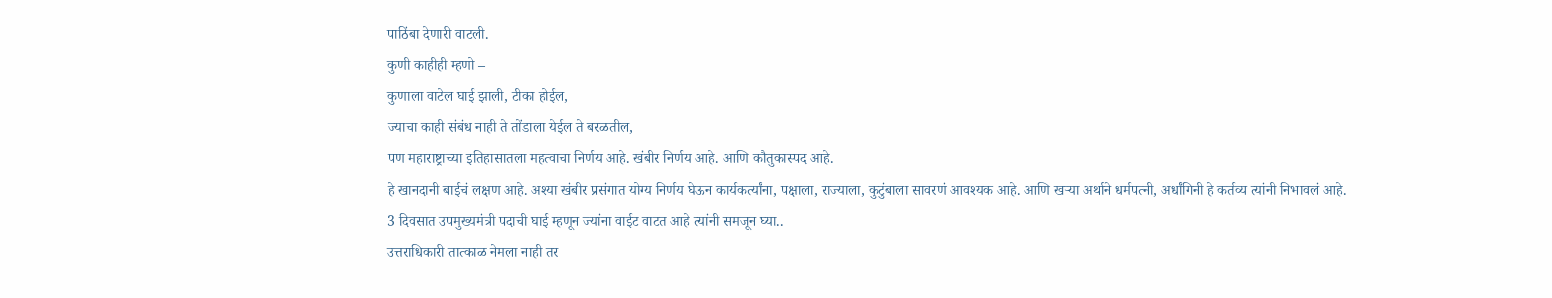पाठिंबा देणारी वाटली.
कुणी काहीही म्हणो –
कुणाला वाटेल घाई झाली, टीका होईल,
ज्याचा काही संबंध नाही ते तोंडाला येईल ते बरळतील,
पण महाराष्ट्राच्या इतिहासातला महत्वाचा निर्णय आहे. खंबीर निर्णय आहे. आणि कौतुकास्पद आहे.
हे खानदानी बाईचं लक्षण आहे. अश्या खंबीर प्रसंगात योग्य निर्णय घेऊन कार्यकर्त्यांना, पक्षाला, राज्याला, कुटुंबाला सावरणं आवश्यक आहे. आणि खऱ्या अर्थाने धर्मपत्नी, अर्धांगिनी हे कर्तव्य त्यांनी निभावलं आहे.
3 दिवसात उपमुख्यमंत्री पदाची घाई म्हणून ज्यांना वाईट वाटत आहे त्यांनी समजून घ्या..
उत्तराधिकारी तात्काळ नेमला नाही तर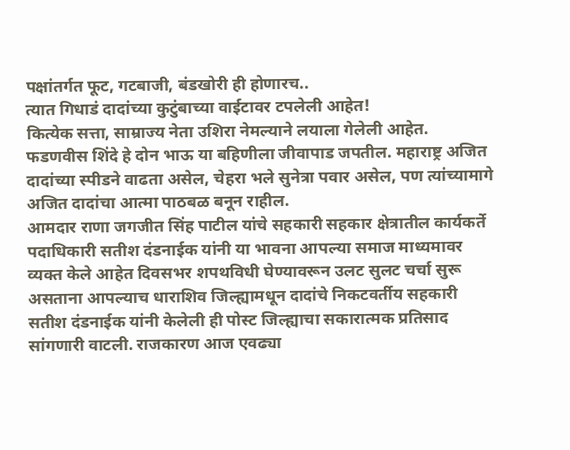पक्षांतर्गत फूट, गटबाजी, बंडखोरी ही होणारच..
त्यात गिधाडं दादांच्या कुटुंबाच्या वाईटावर टपलेली आहेत!
कित्येक सत्ता, साम्राज्य नेता उशिरा नेमल्याने लयाला गेलेली आहेत.
फडणवीस शिंदे हे दोन भाऊ या बहिणीला जीवापाड जपतील. महाराष्ट्र अजित दादांच्या स्पीडने वाढता असेल, चेहरा भले सुनेत्रा पवार असेल, पण त्यांच्यामागे अजित दादांचा आत्मा पाठबळ बनून राहील.
आमदार राणा जगजीत सिंह पाटील यांचे सहकारी सहकार क्षेत्रातील कार्यकर्ते पदाधिकारी सतीश दंडनाईक यांनी या भावना आपल्या समाज माध्यमावर व्यक्त केले आहेत दिवसभर शपथविधी घेण्यावरून उलट सुलट चर्चा सुरू असताना आपल्याच धाराशिव जिल्ह्यामधून दादांचे निकटवर्तीय सहकारी सतीश दंडनाईक यांनी केलेली ही पोस्ट जिल्ह्याचा सकारात्मक प्रतिसाद सांगणारी वाटली. राजकारण आज एवढ्या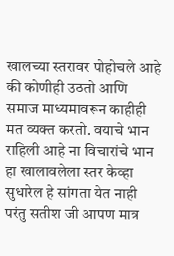खालच्या स्तरावर पोहोचले आहे की कोणीही उठतो आणि समाज माध्यमावरून काहीही मत व्यक्त करतो. वयाचे भान राहिली आहे ना विचारांचे भान हा खालावलेला स्तर केव्हा सुधारेल हे सांगता येत नाही परंतु सतीश जी आपण मात्र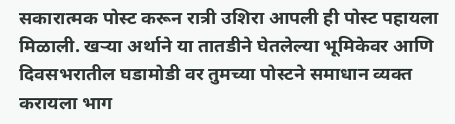सकारात्मक पोस्ट करून रात्री उशिरा आपली ही पोस्ट पहायला मिळाली. खऱ्या अर्थाने या तातडीने घेतलेल्या भूमिकेवर आणि दिवसभरातील घडामोडी वर तुमच्या पोस्टने समाधान व्यक्त करायला भाग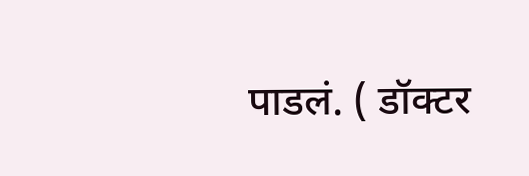पाडलं. ( डॉक्टर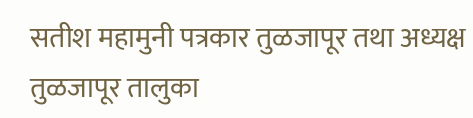सतीश महामुनी पत्रकार तुळजापूर तथा अध्यक्ष तुळजापूर तालुका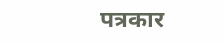पत्रकार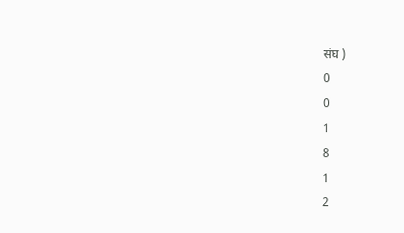संघ )
0
0
1
8
1
2